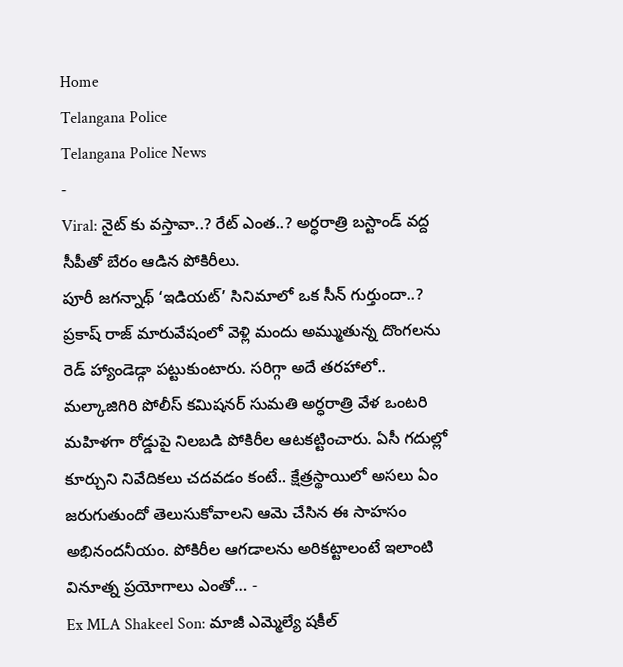Home
Telangana Police
Telangana Police News
-
Viral: నైట్ కు వస్తావా..? రేట్ ఎంత..? అర్ధరాత్రి బస్టాండ్ వద్ద సీపీతో బేరం ఆడిన పోకిరీలు.
పూరీ జగన్నాథ్ ‘ఇడియట్’ సినిమాలో ఒక సీన్ గుర్తుందా..? ప్రకాష్ రాజ్ మారువేషంలో వెళ్లి మందు అమ్ముతున్న దొంగలను రెడ్ హ్యాండెడ్గా పట్టుకుంటారు. సరిగ్గా అదే తరహాలో.. మల్కాజిగిరి పోలీస్ కమిషనర్ సుమతి అర్ధరాత్రి వేళ ఒంటరి మహిళగా రోడ్డుపై నిలబడి పోకిరీల ఆటకట్టించారు. ఏసీ గదుల్లో కూర్చుని నివేదికలు చదవడం కంటే.. క్షేత్రస్థాయిలో అసలు ఏం జరుగుతుందో తెలుసుకోవాలని ఆమె చేసిన ఈ సాహసం అభినందనీయం. పోకిరీల ఆగడాలను అరికట్టాలంటే ఇలాంటి వినూత్న ప్రయోగాలు ఎంతో… -
Ex MLA Shakeel Son: మాజీ ఎమ్మెల్యే షకీల్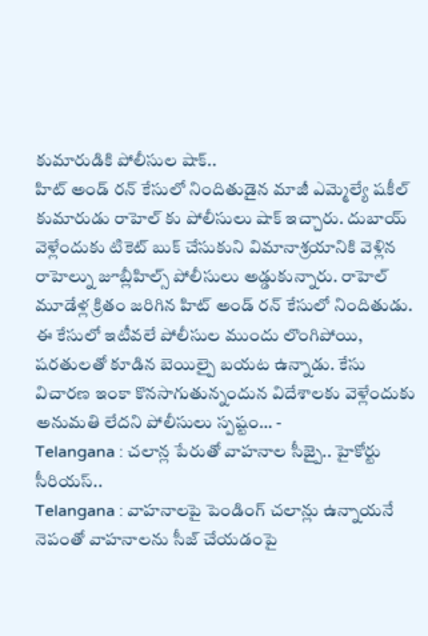కుమారుడికి పోలీసుల షాక్..
హిట్ అండ్ రన్ కేసులో నిందితుడైన మాజీ ఎమ్మెల్యే షకీల్ కుమారుడు రాహెల్ కు పోలీసులు షాక్ ఇచ్చారు. దుబాయ్ వెళ్లేందుకు టికెట్ బుక్ చేసుకుని విమానాశ్రయానికి వెళ్లిన రాహెల్ను జూబ్లీహిల్స్ పోలీసులు అడ్డుకున్నారు. రాహెల్ మూడేళ్ల క్రితం జరిగిన హిట్ అండ్ రన్ కేసులో నిందితుడు. ఈ కేసులో ఇటీవలే పోలీసుల ముందు లొంగిపోయి, షరతులతో కూడిన బెయిల్పై బయట ఉన్నాడు. కేసు విచారణ ఇంకా కొనసాగుతున్నందున విదేశాలకు వెళ్లేందుకు అనుమతి లేదని పోలీసులు స్పష్టం… -
Telangana : చలాన్ల పేరుతో వాహనాల సీజ్పై.. హైకోర్టు సీరియస్..
Telangana : వాహనాలపై పెండింగ్ చలాన్లు ఉన్నాయనే నెపంతో వాహనాలను సీజ్ చేయడంపై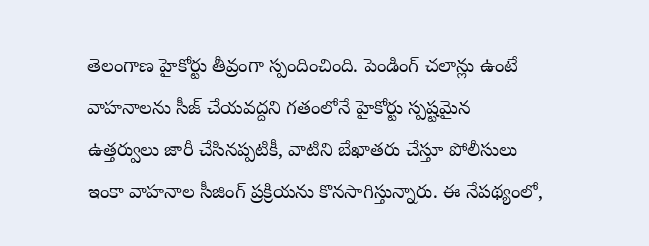తెలంగాణ హైకోర్టు తీవ్రంగా స్పందించింది. పెండింగ్ చలాన్లు ఉంటే వాహనాలను సీజ్ చేయవద్దని గతంలోనే హైకోర్టు స్పష్టమైన ఉత్తర్వులు జారీ చేసినప్పటికీ, వాటిని బేఖాతరు చేస్తూ పోలీసులు ఇంకా వాహనాల సీజింగ్ ప్రక్రియను కొనసాగిస్తున్నారు. ఈ నేపథ్యంలో,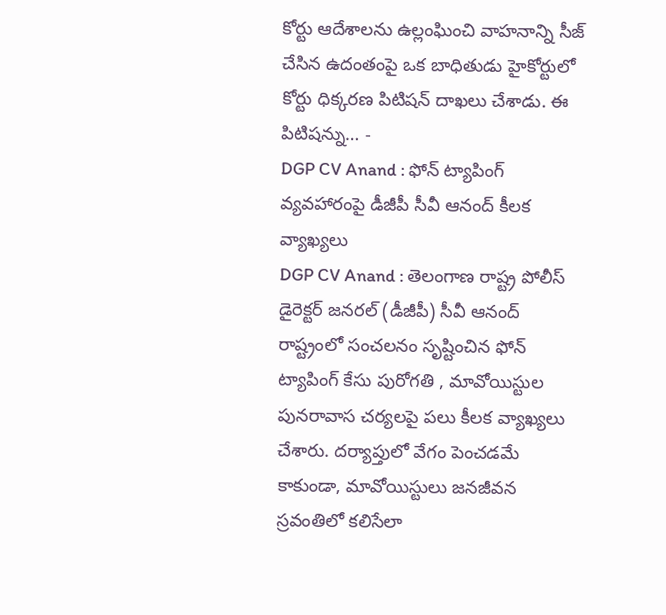కోర్టు ఆదేశాలను ఉల్లంఘించి వాహనాన్ని సీజ్ చేసిన ఉదంతంపై ఒక బాధితుడు హైకోర్టులో కోర్టు ధిక్కరణ పిటిషన్ దాఖలు చేశాడు. ఈ పిటిషన్ను… -
DGP CV Anand : ఫోన్ ట్యాపింగ్ వ్యవహారంపై డీజీపీ సీవీ ఆనంద్ కీలక వ్యాఖ్యలు
DGP CV Anand : తెలంగాణ రాష్ట్ర పోలీస్ డైరెక్టర్ జనరల్ (డీజీపీ) సీవీ ఆనంద్ రాష్ట్రంలో సంచలనం సృష్టించిన ఫోన్ ట్యాపింగ్ కేసు పురోగతి , మావోయిస్టుల పునరావాస చర్యలపై పలు కీలక వ్యాఖ్యలు చేశారు. దర్యాప్తులో వేగం పెంచడమే కాకుండా, మావోయిస్టులు జనజీవన స్రవంతిలో కలిసేలా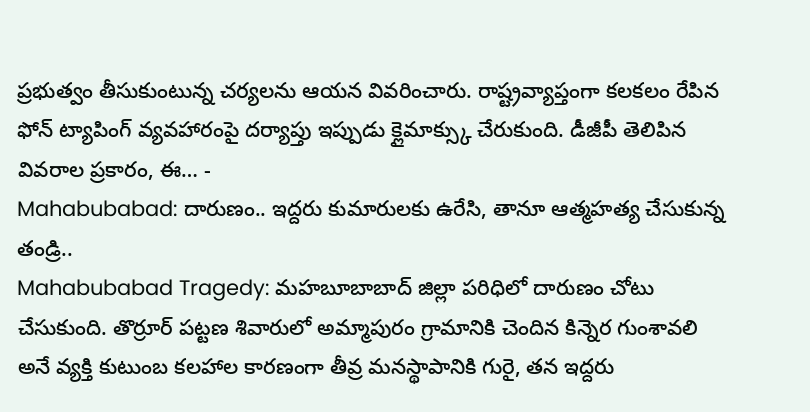ప్రభుత్వం తీసుకుంటున్న చర్యలను ఆయన వివరించారు. రాష్ట్రవ్యాప్తంగా కలకలం రేపిన ఫోన్ ట్యాపింగ్ వ్యవహారంపై దర్యాప్తు ఇప్పుడు క్లైమాక్స్కు చేరుకుంది. డీజీపీ తెలిపిన వివరాల ప్రకారం, ఈ… -
Mahabubabad: దారుణం.. ఇద్దరు కుమారులకు ఉరేసి, తానూ ఆత్మహత్య చేసుకున్న తండ్రి..
Mahabubabad Tragedy: మహబూబాబాద్ జిల్లా పరిధిలో దారుణం చోటు చేసుకుంది. తొర్రూర్ పట్టణ శివారులో అమ్మాపురం గ్రామానికి చెందిన కిన్నెర గుంశావలి అనే వ్యక్తి కుటుంబ కలహాల కారణంగా తీవ్ర మనస్థాపానికి గురై, తన ఇద్దరు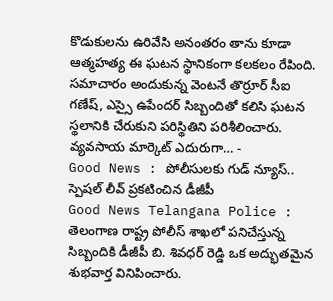కొడుకులను ఉరివేసి అనంతరం తాను కూడా ఆత్మహత్య ఈ ఘటన స్థానికంగా కలకలం రేపింది. సమాచారం అందుకున్న వెంటనే తొర్రూర్ సీఐ గణేష్, ఎస్సై ఉపేందర్ సిబ్బందితో కలిసి ఘటన స్థలానికి చేరుకుని పరిస్థితిని పరిశీలించారు. వ్యవసాయ మార్కెట్ ఎదురుగా… -
Good News : పోలీసులకు గుడ్ న్యూస్.. స్పెషల్ లీవ్ ప్రకటించిన డీజీపీ
Good News Telangana Police : తెలంగాణ రాష్ట్ర పోలీస్ శాఖలో పనిచేస్తున్న సిబ్బందికి డీజీపీ బి. శివధర్ రెడ్డి ఒక అద్భుతమైన శుభవార్త వినిపించారు.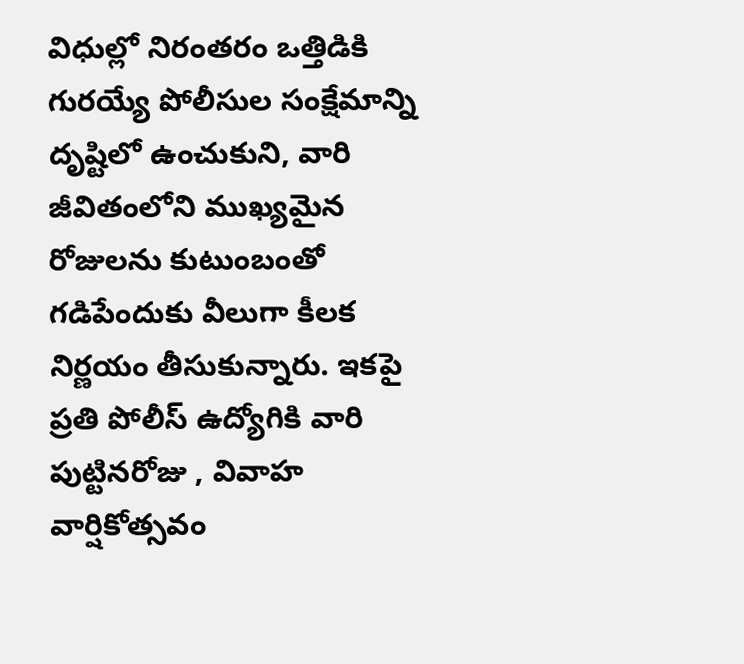విధుల్లో నిరంతరం ఒత్తిడికి గురయ్యే పోలీసుల సంక్షేమాన్ని దృష్టిలో ఉంచుకుని, వారి జీవితంలోని ముఖ్యమైన రోజులను కుటుంబంతో గడిపేందుకు వీలుగా కీలక నిర్ణయం తీసుకున్నారు. ఇకపై ప్రతి పోలీస్ ఉద్యోగికి వారి పుట్టినరోజు , వివాహ వార్షికోత్సవం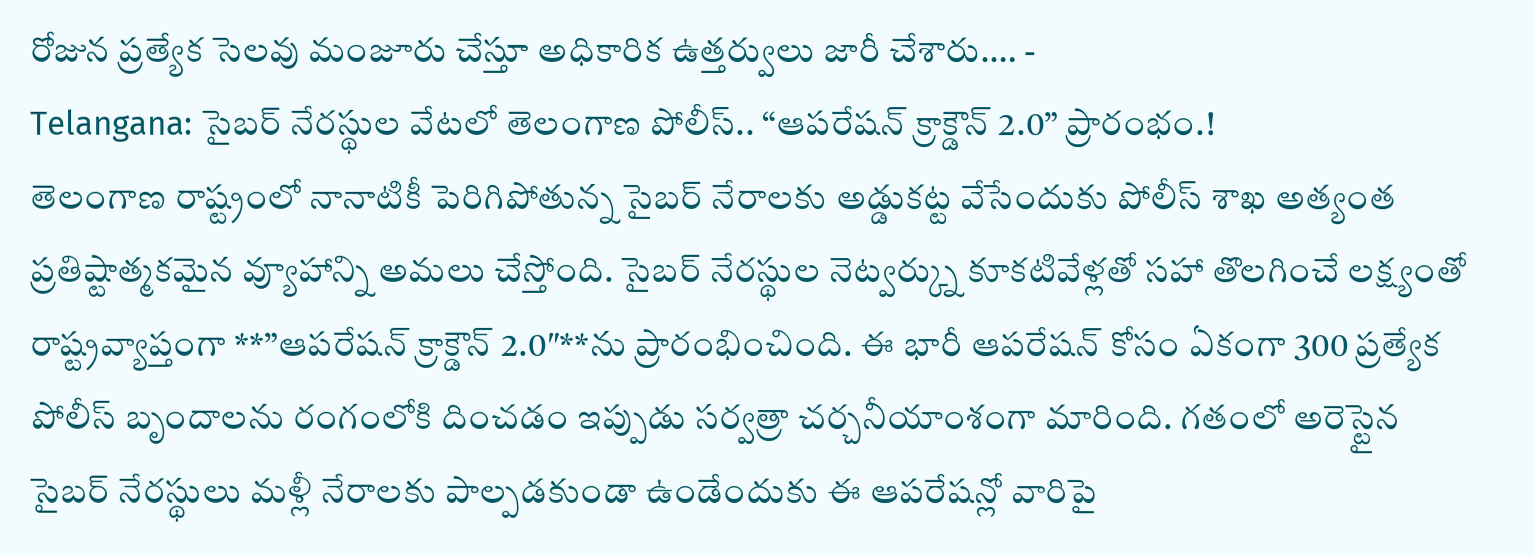రోజున ప్రత్యేక సెలవు మంజూరు చేస్తూ అధికారిక ఉత్తర్వులు జారీ చేశారు.… -
Telangana: సైబర్ నేరస్థుల వేటలో తెలంగాణ పోలీస్.. “ఆపరేషన్ క్రాక్డౌన్ 2.0” ప్రారంభం.!
తెలంగాణ రాష్ట్రంలో నానాటికీ పెరిగిపోతున్న సైబర్ నేరాలకు అడ్డుకట్ట వేసేందుకు పోలీస్ శాఖ అత్యంత ప్రతిష్టాత్మకమైన వ్యూహాన్ని అమలు చేస్తోంది. సైబర్ నేరస్థుల నెట్వర్క్ను కూకటివేళ్లతో సహా తొలగించే లక్ష్యంతో రాష్ట్రవ్యాప్తంగా **”ఆపరేషన్ క్రాక్డౌన్ 2.0″**ను ప్రారంభించింది. ఈ భారీ ఆపరేషన్ కోసం ఏకంగా 300 ప్రత్యేక పోలీస్ బృందాలను రంగంలోకి దించడం ఇప్పుడు సర్వత్రా చర్చనీయాంశంగా మారింది. గతంలో అరెస్టైన సైబర్ నేరస్థులు మళ్లీ నేరాలకు పాల్పడకుండా ఉండేందుకు ఈ ఆపరేషన్లో వారిపై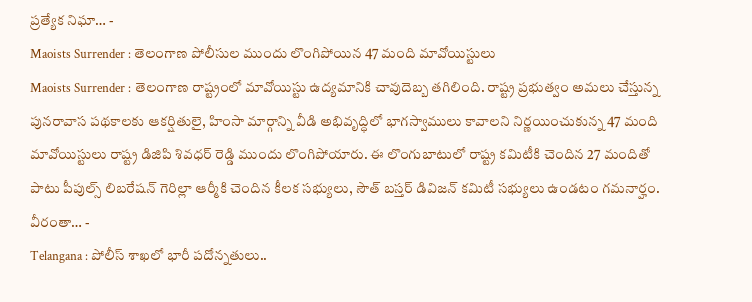ప్రత్యేక నిఘా… -
Maoists Surrender : తెలంగాణ పోలీసుల ముందు లొంగిపోయిన 47 మంది మావోయిస్టులు
Maoists Surrender : తెలంగాణ రాష్ట్రంలో మావోయిస్టు ఉద్యమానికి చావుదెబ్బ తగిలింది. రాష్ట్ర ప్రభుత్వం అమలు చేస్తున్న పునరావాస పథకాలకు ఆకర్షితులై, హింసా మార్గాన్ని వీడి అభివృద్ధిలో భాగస్వాములు కావాలని నిర్ణయించుకున్న 47 మంది మావోయిస్టులు రాష్ట్ర డిజిపి శివధర్ రెడ్డి ముందు లొంగిపోయారు. ఈ లొంగుబాటులో రాష్ట్ర కమిటీకి చెందిన 27 మందితో పాటు పీపుల్స్ లిబరేషన్ గెరిల్లా ఆర్మీకి చెందిన కీలక సభ్యులు, సౌత్ బస్తర్ డివిజన్ కమిటీ సభ్యులు ఉండటం గమనార్హం. వీరంతా… -
Telangana : పోలీస్ శాఖలో భారీ పదోన్నతులు..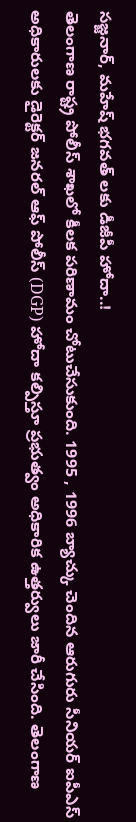సజ్జనార్, మహేష్ భగవత్ లకు డీజీపీ హోదా..!
తెలంగాణ రాష్ట్ర పోలీస్ శాఖలో కీలక పరిణామం చోటుచేసుకుంది. 1995 , 1996 బ్యాచ్కు చెందిన ఆరుగురు సీనియర్ ఐపీఎస్ అధికారులకు డైరెక్టర్ జనరల్ ఆఫ్ పోలీస్ (DGP) హోదా కల్పిస్తూ ప్రభుత్వం అధికారిక ఉత్తర్వులు జారీ చేసింది. తెలంగాణ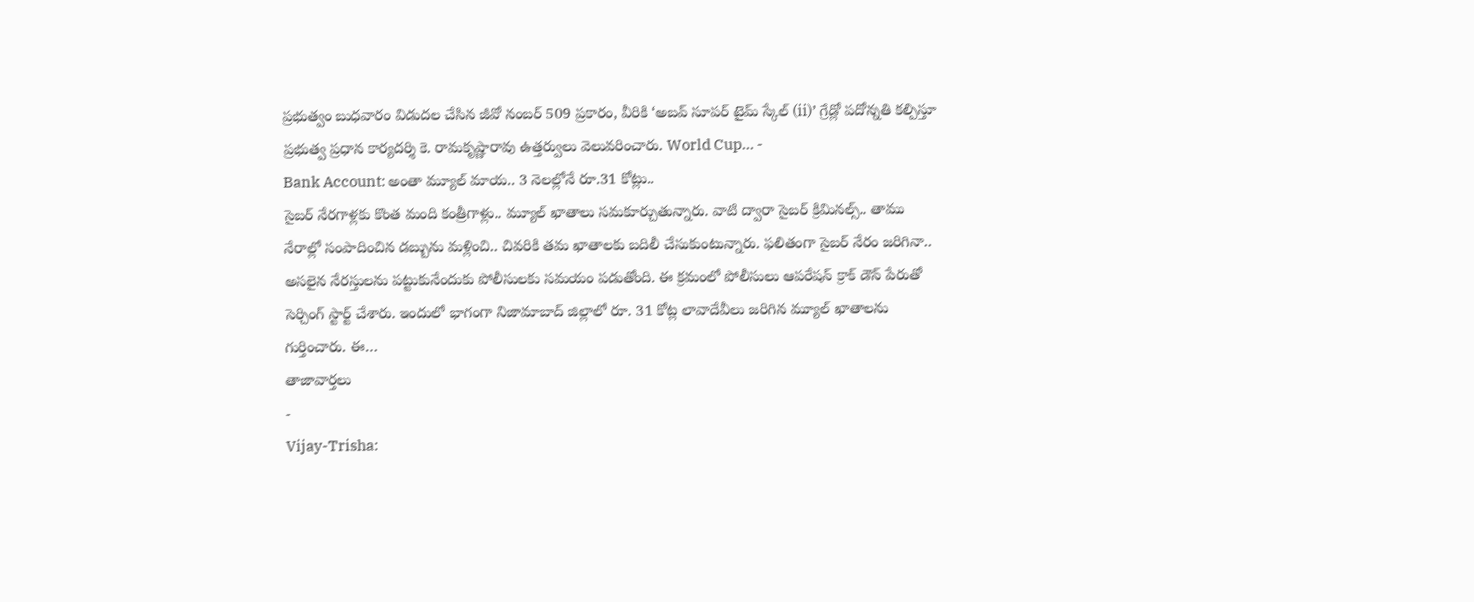ప్రభుత్వం బుధవారం విడుదల చేసిన జీవో నంబర్ 509 ప్రకారం, వీరికి ‘అబవ్ సూపర్ టైమ్ స్కేల్ (ii)’ గ్రేడ్లో పదోన్నతి కల్పిస్తూ ప్రభుత్వ ప్రధాన కార్యదర్శి కె. రామకృష్ణారావు ఉత్తర్వులు వెలువరించారు. World Cup… -
Bank Account: అంతా మ్యూల్ మాయ.. 3 నెలల్లోనే రూ.31 కోట్లు..
సైబర్ నేరగాళ్లకు కొంత మంది కంత్రీగాళ్లు.. మ్యూల్ ఖాతాలు సమకూర్చుతున్నారు. వాటి ద్వారా సైబర్ క్రిమినల్స్.. తాము నేరాల్లో సంపాదించిన డబ్బును మళ్లించి.. చివరికి తమ ఖాతాలకు బదిలీ చేసుకుంటున్నారు. ఫలితంగా సైబర్ నేరం జరిగినా.. అసలైన నేరస్తులను పట్టుకునేందుకు పోలీసులకు సమయం పడుతోంది. ఈ క్రమంలో పోలీసులు ఆపరేషన్ క్రాక్ డౌన్ పేరుతో సెర్చింగ్ స్టార్ట్ చేశారు. ఇందులో భాగంగా నిజామాబాద్ జిల్లాలో రూ. 31 కోట్ల లావాదేవీలు జరిగిన మ్యూల్ ఖాతాలను గుర్తించారు. ఈ…
తాజావార్తలు
-
Vijay-Trisha: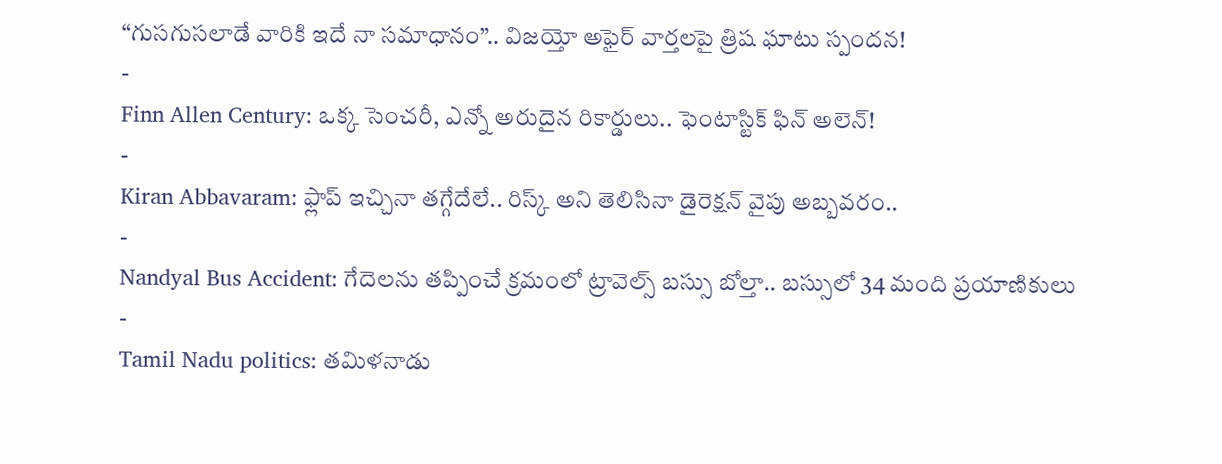“గుసగుసలాడే వారికి ఇదే నా సమాధానం”.. విజయ్తో అఫైర్ వార్తలపై త్రిష ఘాటు స్పందన!
-
Finn Allen Century: ఒక్క సెంచరీ, ఎన్నో అరుదైన రికార్డులు.. ఫెంటాస్టిక్ ఫిన్ అలెన్!
-
Kiran Abbavaram: ఫ్లాప్ ఇచ్చినా తగ్గేదేలే.. రిస్క్ అని తెలిసినా డైరెక్షన్ వైపు అబ్బవరం..
-
Nandyal Bus Accident: గేదెలను తప్పించే క్రమంలో ట్రావెల్స్ బస్సు బోల్తా.. బస్సులో 34 మంది ప్రయాణికులు
-
Tamil Nadu politics: తమిళనాడు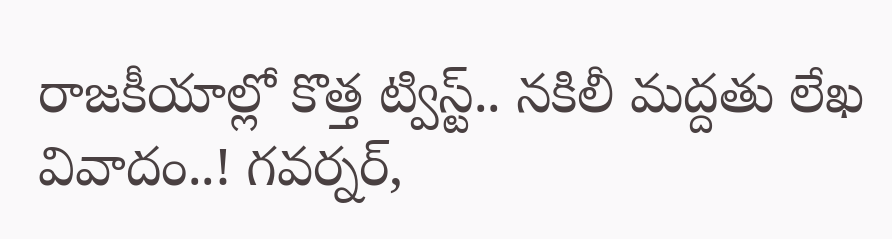రాజకీయాల్లో కొత్త ట్విస్ట్.. నకిలీ మద్దతు లేఖ వివాదం..! గవర్నర్,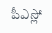పీఎస్లో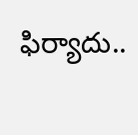ఫిర్యాదు..